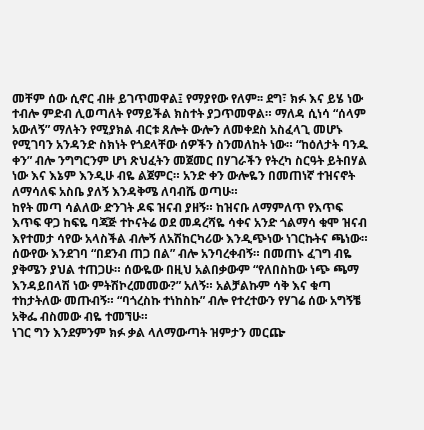መቸም ሰው ሲኖር ብዙ ይገጥመዋል፤ የማያየው የለም፡፡ ደግ፣ ክፉ እና ይሄ ነው ተብሎ ምድብ ሊወጣለት የማይችል ክስተት ያጋጥመዋል። ማለዳ ሲነሳ “ሰላም አውለኝ” ማለትን የሚያክል ብርቱ ጸሎት ውሎን ለመቀደስ አስፈላጊ መሆኑ የሚገባን አንዳንድ ስክነት የጎደላቸው ሰዎችን ስንመለከት ነው። “ከዕለታት ባንዱ ቀን” ብሎ ንግግርንም ሆነ ጽህፈትን መጀመር በሃገራችን የትረካ ስርዓት ይትበሃል ነው እና እኔም እንዲሁ ብዬ ልጀምር። አንድ ቀን ውሎዬን በመጠነኛ ተዝናኖት ለማሳለፍ አስቤ ያለኝ እንዳቅሜ ለባብሼ ወጣሁ።
ከየት መጣ ሳልለው ድንገት ዶፍ ዝናብ ያዘኝ። ከዝናቡ ለማምለጥ የእጥፍ እጥፍ ዋጋ ከፍዬ ባጃጅ ተኮናትሬ ወደ መዳረሻዬ ሳቀና አንድ ጎልማሳ ቁሞ ዝናብ እየተመታ ሳየው አላስችል ብሎኝ ለአሽከርካሪው እንዲጭነው ነገርኩትና ጫነው። ሰውየው እንደገባ “በደንብ ጠጋ በል” ብሎ አንባረቀብኝ። በመጠኑ ፈገግ ብዬ ያቅሜን ያህል ተጠጋሁ። ሰውዬው በዚህ አልበቃውም “የለበስከው ነጭ ጫማ እንዳይበላሽ ነው ምትሽኮረመመው?” አለኝ። አልቻልኩም ሳቅ እና ቁጣ ተከታትለው መጡብኝ። “ባጎረስኩ ተነከስኩ” ብሎ የተረተውን የሃገሬ ሰው አግኝቼ አቅፌ ብስመው ብዬ ተመኘሁ።
ነገር ግን እንደምንም ክፉ ቃል ላለማውጣት ዝምታን መርጬ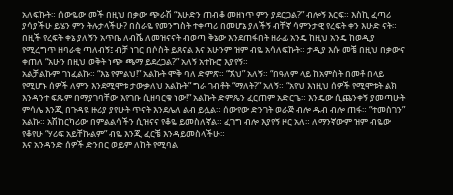አለፍኩት። ሰውዬው መች በዚህ በቃው ጭራሽ “እሁድን ጠብቆ መዘነጥ ምን ያደርጋል?” ብሎኝ እርፍ። እስኪ ፈጣሪ ያሳያችሁ ይሄን ምን ትሉታላችሁ? በስራዬ የመንግስት ተቀጣሪ በመሆኔ ያለችኝ ብቸኛ ሳምንታዊ የረፍት ቀን እሁድ ናት። በዚች የረፍት ቀኔ ያለኝን አጥቤ ለብሼ ለመዝናናት ብወጣ ቅኔው እንደጠፋበት ዘራፊ አንዴ ከዚህ አንዴ ከወዲያ የሚረግጥ ዘባራቂ ጣለብኝ፤ ብቻ ነገር በሶስት ይጸናል እና አሁንም ዝም ብዬ አሳለፍኩት። ታዲያ እሱ መቼ በዚህ በቃውና ቀጠለ “አሁን በዚህ ወቅት ነጭ ጫማ ይደረጋል?” አለኝ አተኩሮ እያየኝ።
አልቻልኩም ገነፈልኩ። “እኔ የምልህ!” አልኩት ሞቅ ባለ ድምጽ። “ኧህ” አለኝ። “በዓለም ላይ ከአምስት በመቶ በላይ የሚሆኑ ሰዎች ለምን እንደሚሞቱ ታውቃለህ አልኩት” ግራ ገብቶት “ማለት?” አለኝ። “አየህ እነዚህ ሰዎች የሚሞቱት ልክ እንዳንተ ፍጹም በማያገባቸው እየገቡ ሲዘባርቁ ነው!” አልኩት ድምጼን ፈርጠም አድርጌ። እንዴው ሲጨንቀኝ ያመጣሁት ምሳሌ እንጂ በጉዳዩ ዙሪያ ያየሁት ጥናት እንደሌለ ልብ ይሏል። ሰውየው ድንገት ወራጅ ብሎ ዱብ ብሎ ጠፋ። “ተመስገን” አልኩ። አሽከርካሪው በምልልሳችን ሲዝናና የቆዬ ይመስለኛል። ፈገግ ብሎ እያየኝ ዞር አለ። ለማንኛውም ዝም ብዬው የቆየሁ “ሃሪፍ አይቸኩልም” ብዬ እንጂ ፈርቼ እንዳይመስላችሁ።
እና አንዳንድ ሰዎች ድንበር ወይም ለከት የሚባል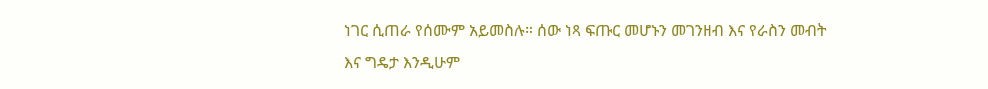ነገር ሲጠራ የሰሙም አይመስሉ። ሰው ነጻ ፍጡር መሆኑን መገንዘብ እና የራስን መብት እና ግዴታ እንዲሁም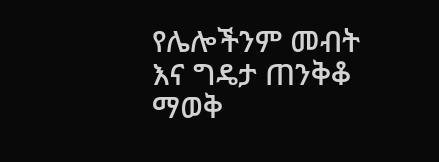የሌሎችንም መብት እና ግዴታ ጠንቅቆ ማወቅ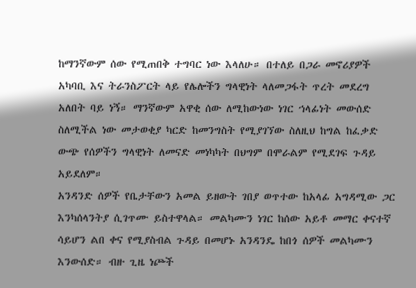ከማንኛውም ሰው የሚጠበቅ ተግባር ነው እላለሁ። በተለይ በጋራ መኖሪያዎች አካባቢ እና ትራንስፖርት ላይ የሌሎችን ግላዊነት ላለመጋፋት ጥረት መደረግ አለበት ባይ ነኝ። ማንኛውም አዋቂ ሰው ለሚከውነው ነገር ኀላፊነት መውሰድ ስለሚችል ነው መታወቂያ ካርድ ከመንግስት የሚያገኘው ስለዚህ ከግል ከፈቃድ ውጭ የሰዎችን ግላዊነት ለመናድ መነካካት በህግም በሞራልም የሚደገፍ ጉዳይ አይደለም።
አንዳንድ ሰዎች የቤታቸውን አመል ይዘውት ገበያ ወጥተው ከአላፊ አግዳሚው ጋር እንካሰላንትያ ሲገጥሙ ይስተዋላል። መልካሙን ነገር ከሰው አይቶ መማር ቀናተኛ ሳይሆን ልበ ቀና የሚያስብል ጉዳይ በመሆኑ አንዳንዴ ከበጎ ሰዎች መልካሙን እንውሰድ። ብዙ ጊዜ ነጮች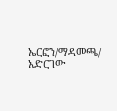ኤርፎን/ማዳመጫ/ አድርገው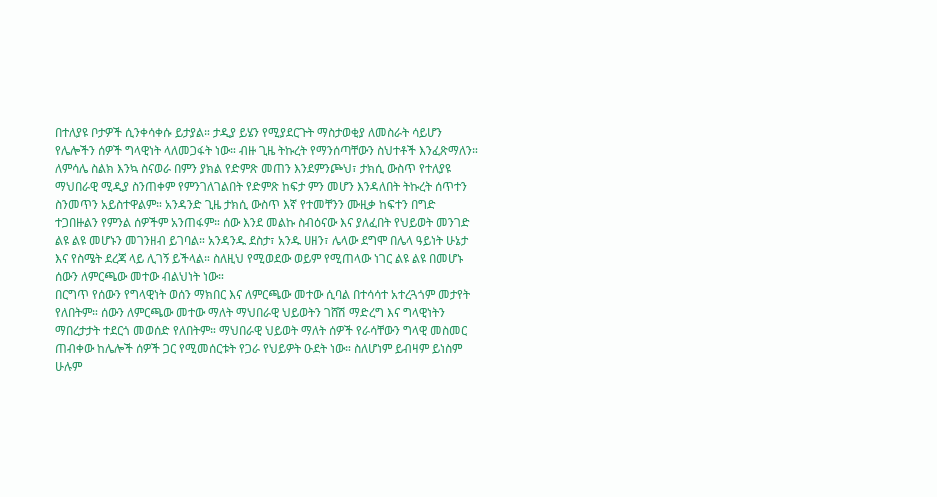በተለያዩ ቦታዎች ሲንቀሳቀሱ ይታያል። ታዲያ ይሄን የሚያደርጉት ማስታወቂያ ለመስራት ሳይሆን የሌሎችን ሰዎች ግላዊነት ላለመጋፋት ነው። ብዙ ጊዜ ትኩረት የማንሰጣቸውን ስህተቶች እንፈጽማለን። ለምሳሌ ስልክ እንኳ ስናወራ በምን ያክል የድምጽ መጠን እንደምንጮህ፣ ታክሲ ውስጥ የተለያዩ ማህበራዊ ሚዲያ ስንጠቀም የምንገለገልበት የድምጽ ከፍታ ምን መሆን እንዳለበት ትኩረት ሰጥተን ስንመጥን አይስተዋልም። አንዳንድ ጊዜ ታክሲ ውስጥ እኛ የተመቸንን ሙዚቃ ከፍተን በግድ ተጋበዙልን የምንል ሰዎችም አንጠፋም። ሰው እንደ መልኩ ስብዕናው እና ያለፈበት የህይወት መንገድ ልዩ ልዩ መሆኑን መገንዘብ ይገባል። አንዳንዱ ደስታ፣ አንዱ ሀዘን፣ ሌላው ደግሞ በሌላ ዓይነት ሁኔታ እና የስሜት ደረጃ ላይ ሊገኝ ይችላል። ስለዚህ የሚወደው ወይም የሚጠላው ነገር ልዩ ልዩ በመሆኑ ሰውን ለምርጫው መተው ብልህነት ነው።
በርግጥ የሰውን የግላዊነት ወሰን ማክበር እና ለምርጫው መተው ሲባል በተሳሳተ አተረጓጎም መታየት የለበትም። ሰውን ለምርጫው መተው ማለት ማህበራዊ ህይወትን ገሸሽ ማድረግ እና ግላዊነትን ማበረታታት ተደርጎ መወሰድ የለበትም። ማህበራዊ ህይወት ማለት ሰዎች የራሳቸውን ግላዊ መስመር ጠብቀው ከሌሎች ሰዎች ጋር የሚመሰርቱት የጋራ የህይዎት ዑደት ነው። ስለሆነም ይብዛም ይነስም ሁሉም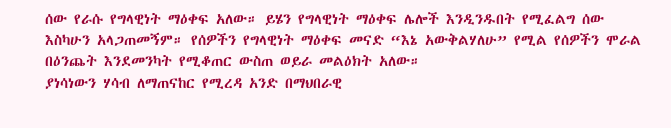ሰው የራሱ የግላዊነት ማዕቀፍ አለው። ይሄን የግላዊነት ማዕቀፍ ሌሎች እንዲንዱበት የሚፈልግ ሰው እስካሁን አላጋጠመኝም። የሰዎችን የግላዊነት ማዕቀፍ መናድ “እኔ አውቅልሃለሁ” የሚል የሰዎችን ሞራል በዕንጨት እንደመንካት የሚቆጠር ውስጠ ወይራ መልዕክት አለው።
ያነሳነውን ሃሳብ ለማጠናከር የሚረዳ አንድ በማህበራዊ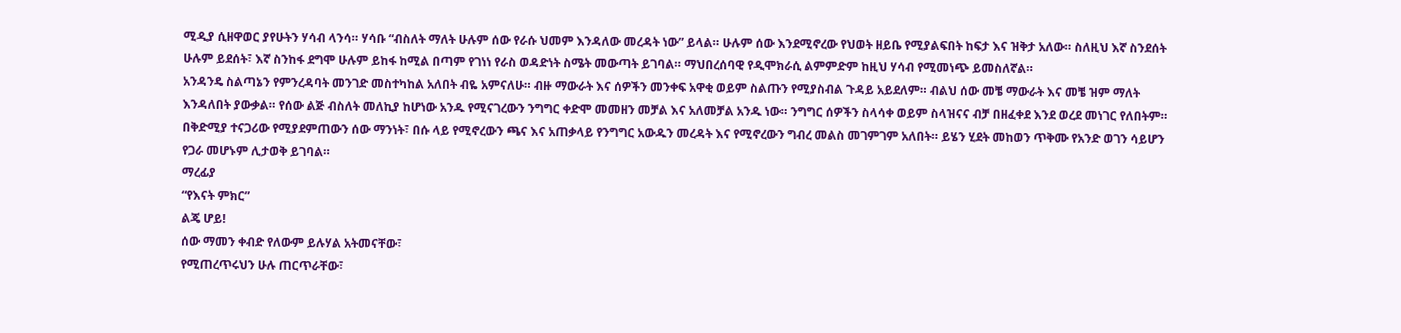ሚዲያ ሲዘዋወር ያየሁትን ሃሳብ ላንሳ። ሃሳቡ “ብስለት ማለት ሁሉም ሰው የራሱ ህመም እንዳለው መረዳት ነው” ይላል። ሁሉም ሰው እንደሚኖረው የህወት ዘይቤ የሚያልፍበት ከፍታ እና ዝቅታ አለው። ስለዚህ እኛ ስንደሰት ሁሉም ይደሰት፣ እኛ ስንከፋ ደግሞ ሁሉም ይከፋ ከሚል በጣም የገነነ የራስ ወዳድነት ስሜት መውጣት ይገባል። ማህበረሰባዊ የዲሞክራሲ ልምምድም ከዚህ ሃሳብ የሚመነጭ ይመስለኛል።
አንዳንዴ ስልጣኔን የምንረዳባት መንገድ መስተካከል አለበት ብዬ አምናለሁ። ብዙ ማውራት እና ሰዎችን መንቀፍ አዋቂ ወይም ስልጡን የሚያስብል ጉዳይ አይደለም። ብልህ ሰው መቼ ማውራት እና መቼ ዝም ማለት እንዳለበት ያውቃል። የሰው ልጅ ብስለት መለኪያ ከሆነው አንዱ የሚናገረውን ንግግር ቀድሞ መመዘን መቻል እና አለመቻል አንዱ ነው። ንግግር ሰዎችን ስላሳቀ ወይም ስላዝናና ብቻ በዘፈቀደ እንደ ወረደ መነገር የለበትም። በቅድሚያ ተናጋሪው የሚያደምጠውን ሰው ማንነት፣ በሱ ላይ የሚኖረውን ጫና እና አጠቃላይ የንግግር አውዱን መረዳት እና የሚኖረውን ግብረ መልስ መገምገም አለበት። ይሄን ሂደት መከወን ጥቅሙ የአንድ ወገን ሳይሆን የጋራ መሆኑም ሊታወቅ ይገባል።
ማረፊያ
“የእናት ምክር”
ልጄ ሆይ!
ሰው ማመን ቀብድ የለውም ይሉሃል አትመናቸው፣
የሚጠረጥሩህን ሁሉ ጠርጥራቸው፣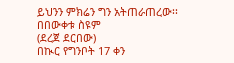ይህንን ምክሬን ግን አትጠራጠረው፡፡
በበውቀቱ ስዩም
(ደረጀ ደርበው)
በኲር የግንቦት 17 ቀን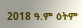2018 ዓ.ም ዕትም